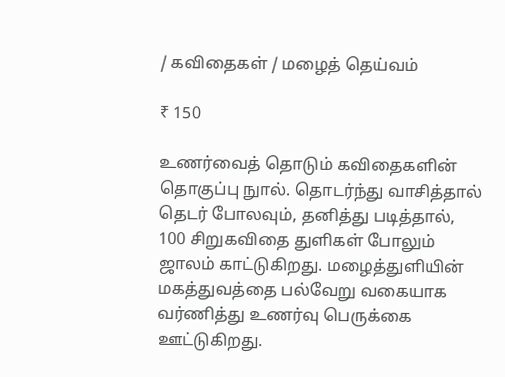/ கவிதைகள் / மழைத் தெய்வம்

₹ 150

உணர்வைத் தொடும் கவிதைகளின் தொகுப்பு நுால். தொடர்ந்து வாசித்தால் தெடர் போலவும், தனித்து படித்தால், 100 சிறுகவிதை துளிகள் போலும் ஜாலம் காட்டுகிறது. மழைத்துளியின் மகத்துவத்தை பல்வேறு வகையாக வர்ணித்து உணர்வு பெருக்கை ஊட்டுகிறது.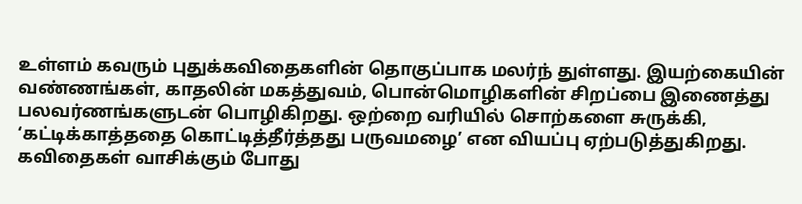உள்ளம் கவரும் புதுக்கவிதைகளின் தொகுப்பாக மலர்ந் துள்ளது. இயற்கையின் வண்ணங்கள், காதலின் மகத்துவம், பொன்மொழிகளின் சிறப்பை இணைத்து பலவர்ணங்களுடன் பொழிகிறது. ஒற்றை வரியில் சொற்களை சுருக்கி, ‘கட்டிக்காத்ததை கொட்டித்தீர்த்தது பருவமழை’ என வியப்பு ஏற்படுத்துகிறது. கவிதைகள் வாசிக்கும் போது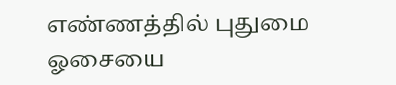எண்ணத்தில் புதுமை ஓசையை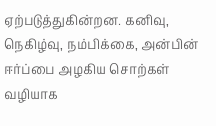ஏற்படுத்துகின்றன. கனிவு, நெகிழ்வு, நம்பிக்கை, அன்பின் ஈர்ப்பை அழகிய சொற்கள் வழியாக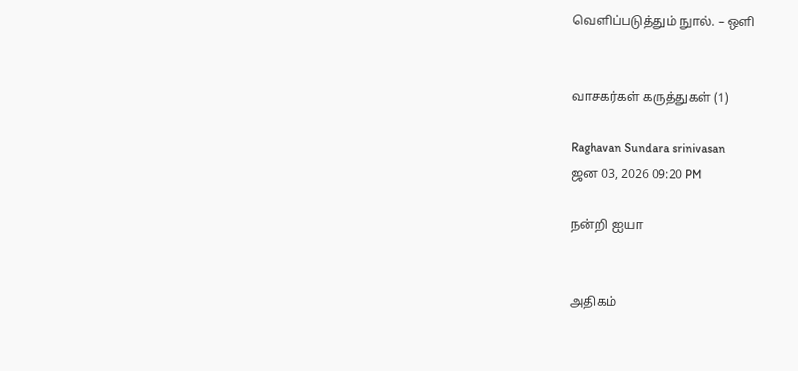வெளிப்படுத்தும் நுால். – ஒளி


வாசகர்கள் கருத்துகள் (1)

Raghavan Sundara srinivasan
ஜன 03, 2026 09:20 PM

நன்றி ஐயா


அதிகம்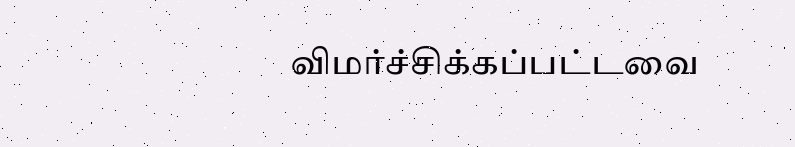விமர்ச்சிக்கப்பட்டவை